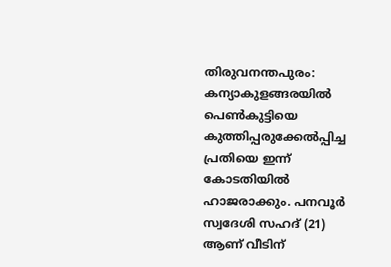തിരുവനന്തപുരം: കന്യാകുളങ്ങരയിൽ പെൺകുട്ടിയെ കുത്തിപ്പരുക്കേൽപ്പിച്ച പ്രതിയെ ഇന്ന് കോടതിയിൽ ഹാജരാക്കും. പനവൂർ സ്വദേശി സഹദ് (21) ആണ് വീടിന്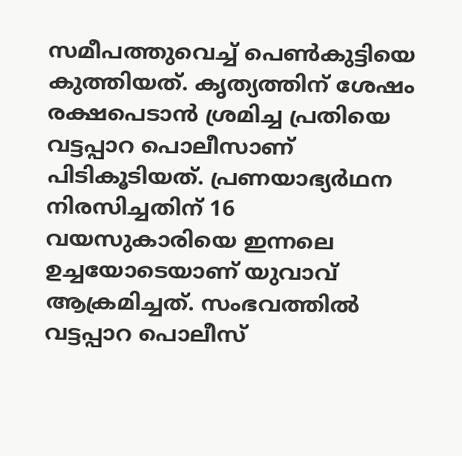സമീപത്തുവെച്ച് പെൺകുട്ടിയെ കുത്തിയത്. കൃത്യത്തിന് ശേഷം രക്ഷപെടാൻ ശ്രമിച്ച പ്രതിയെ വട്ടപ്പാറ പൊലീസാണ് പിടികൂടിയത്. പ്രണയാഭ്യർഥന നിരസിച്ചതിന് 16 വയസുകാരിയെ ഇന്നലെ ഉച്ചയോടെയാണ് യുവാവ് ആക്രമിച്ചത്. സംഭവത്തിൽ വട്ടപ്പാറ പൊലീസ്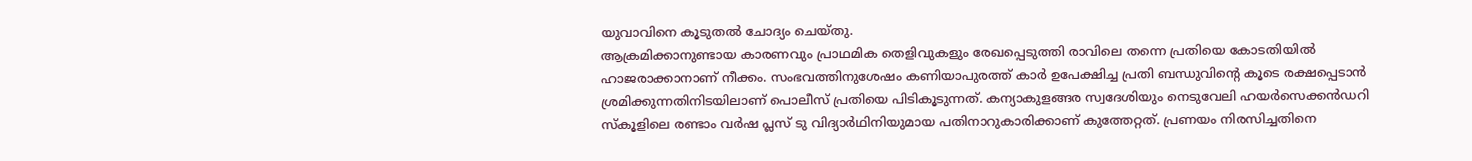യുവാവിനെ കൂടുതൽ ചോദ്യം ചെയ്തു.
ആക്രമിക്കാനുണ്ടായ കാരണവും പ്രാഥമിക തെളിവുകളും രേഖപ്പെടുത്തി രാവിലെ തന്നെ പ്രതിയെ കോടതിയിൽ ഹാജരാക്കാനാണ് നീക്കം. സംഭവത്തിനുശേഷം കണിയാപുരത്ത് കാർ ഉപേക്ഷിച്ച പ്രതി ബന്ധുവിന്റെ കൂടെ രക്ഷപ്പെടാൻ ശ്രമിക്കുന്നതിനിടയിലാണ് പൊലീസ് പ്രതിയെ പിടികൂടുന്നത്. കന്യാകുളങ്ങര സ്വദേശിയും നെടുവേലി ഹയർസെക്കൻഡറി സ്കൂളിലെ രണ്ടാം വർഷ പ്ലസ് ടു വിദ്യാർഥിനിയുമായ പതിനാറുകാരിക്കാണ് കുത്തേറ്റത്. പ്രണയം നിരസിച്ചതിനെ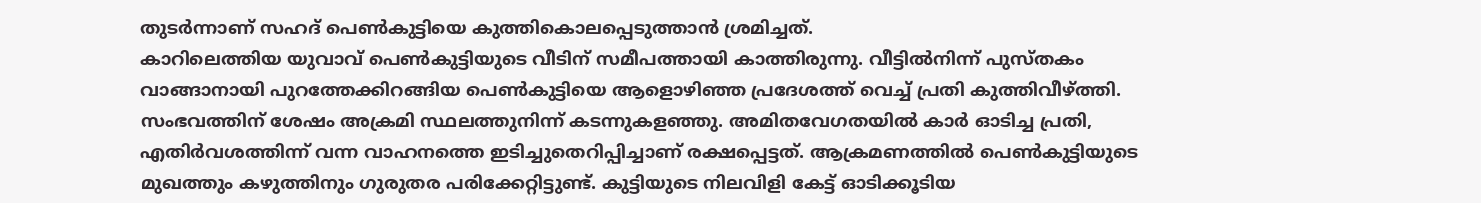തുടർന്നാണ് സഹദ് പെൺകുട്ടിയെ കുത്തികൊലപ്പെടുത്താൻ ശ്രമിച്ചത്.
കാറിലെത്തിയ യുവാവ് പെൺകുട്ടിയുടെ വീടിന് സമീപത്തായി കാത്തിരുന്നു. വീട്ടിൽനിന്ന് പുസ്തകം വാങ്ങാനായി പുറത്തേക്കിറങ്ങിയ പെൺകുട്ടിയെ ആളൊഴിഞ്ഞ പ്രദേശത്ത് വെച്ച് പ്രതി കുത്തിവീഴ്ത്തി. സംഭവത്തിന് ശേഷം അക്രമി സ്ഥലത്തുനിന്ന് കടന്നുകളഞ്ഞു. അമിതവേഗതയിൽ കാർ ഓടിച്ച പ്രതി, എതിർവശത്തിന്ന് വന്ന വാഹനത്തെ ഇടിച്ചുതെറിപ്പിച്ചാണ് രക്ഷപ്പെട്ടത്. ആക്രമണത്തിൽ പെൺകുട്ടിയുടെ മുഖത്തും കഴുത്തിനും ഗുരുതര പരിക്കേറ്റിട്ടുണ്ട്. കുട്ടിയുടെ നിലവിളി കേട്ട് ഓടിക്കൂടിയ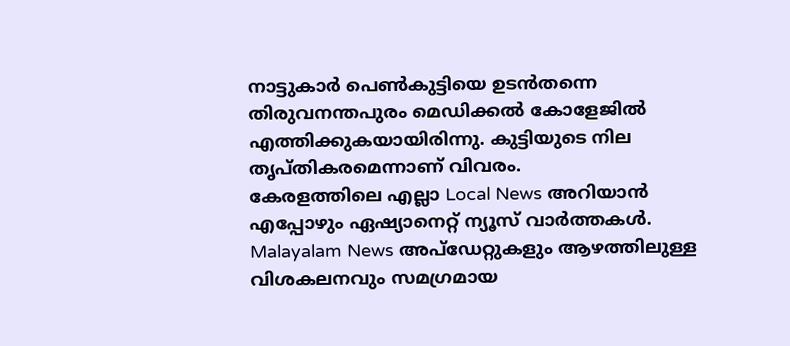നാട്ടുകാർ പെൺകുട്ടിയെ ഉടൻതന്നെ തിരുവനന്തപുരം മെഡിക്കൽ കോളേജിൽ എത്തിക്കുകയായിരിന്നു. കുട്ടിയുടെ നില തൃപ്തികരമെന്നാണ് വിവരം.
കേരളത്തിലെ എല്ലാ Local News അറിയാൻ എപ്പോഴും ഏഷ്യാനെറ്റ് ന്യൂസ് വാർത്തകൾ. Malayalam News അപ്ഡേറ്റുകളും ആഴത്തിലുള്ള വിശകലനവും സമഗ്രമായ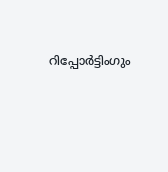റിപ്പോർട്ടിംഗും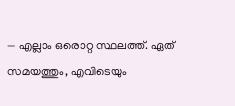— എല്ലാം ഒരൊറ്റ സ്ഥലത്ത്. ഏത് സമയത്തും, എവിടെയും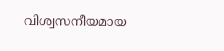വിശ്വസനീയമായ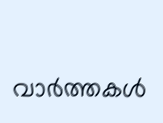വാർത്തകൾ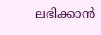ലഭിക്കാൻ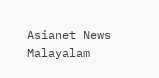Asianet News Malayalam